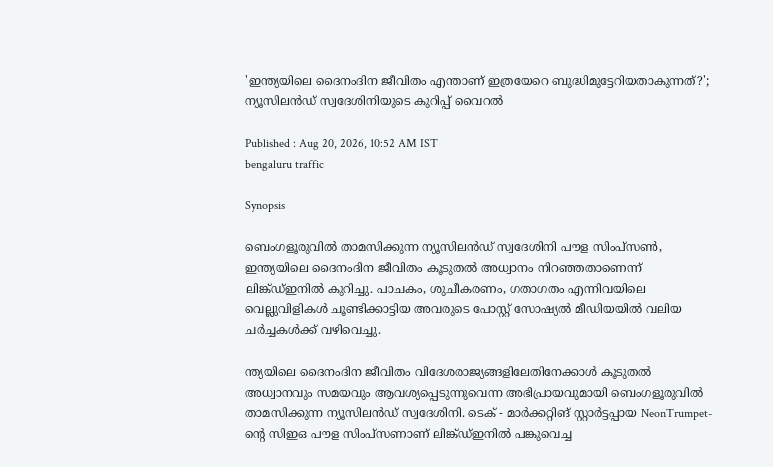'ഇന്ത്യയിലെ ദൈനംദിന ജീവിതം എന്താണ് ഇത്രയേറെ ബുദ്ധിമുട്ടേറിയതാകുന്നത്?'; ന്യൂസിലൻഡ് സ്വദേശിനിയുടെ കുറിപ്പ് വൈറൽ

Published : Aug 20, 2026, 10:52 AM IST
bengaluru traffic

Synopsis

ബെംഗളൂരുവിൽ താമസിക്കുന്ന ന്യൂസിലൻഡ് സ്വദേശിനി പൗള സിംപ്സൺ, ഇന്ത്യയിലെ ദൈനംദിന ജീവിതം കൂടുതൽ അധ്വാനം നിറഞ്ഞതാണെന്ന് ലിങ്ക്ഡ്ഇനിൽ കുറിച്ചു. പാചകം, ശുചീകരണം, ഗതാഗതം എന്നിവയിലെ വെല്ലുവിളികൾ ചൂണ്ടിക്കാട്ടിയ അവരുടെ പോസ്റ്റ് സോഷ്യൽ മീഡിയയിൽ വലിയ ചർച്ചകൾക്ക് വഴിവെച്ചു.

ന്ത്യയിലെ ദൈനംദിന ജീവിതം വിദേശരാജ്യങ്ങളിലേതിനേക്കാൾ കൂടുതൽ അധ്വാനവും സമയവും ആവശ്യപ്പെടുന്നുവെന്ന അഭിപ്രായവുമായി ബെംഗളൂരുവിൽ താമസിക്കുന്ന ന്യൂസിലൻഡ് സ്വദേശിനി. ടെക് - മാർക്കറ്റിങ് സ്റ്റാർട്ടപ്പായ NeonTrumpet-ന്‍റെ സിഇഒ പൗള സിംപ്സണാണ് ലിങ്ക്ഡ്ഇനിൽ പങ്കുവെച്ച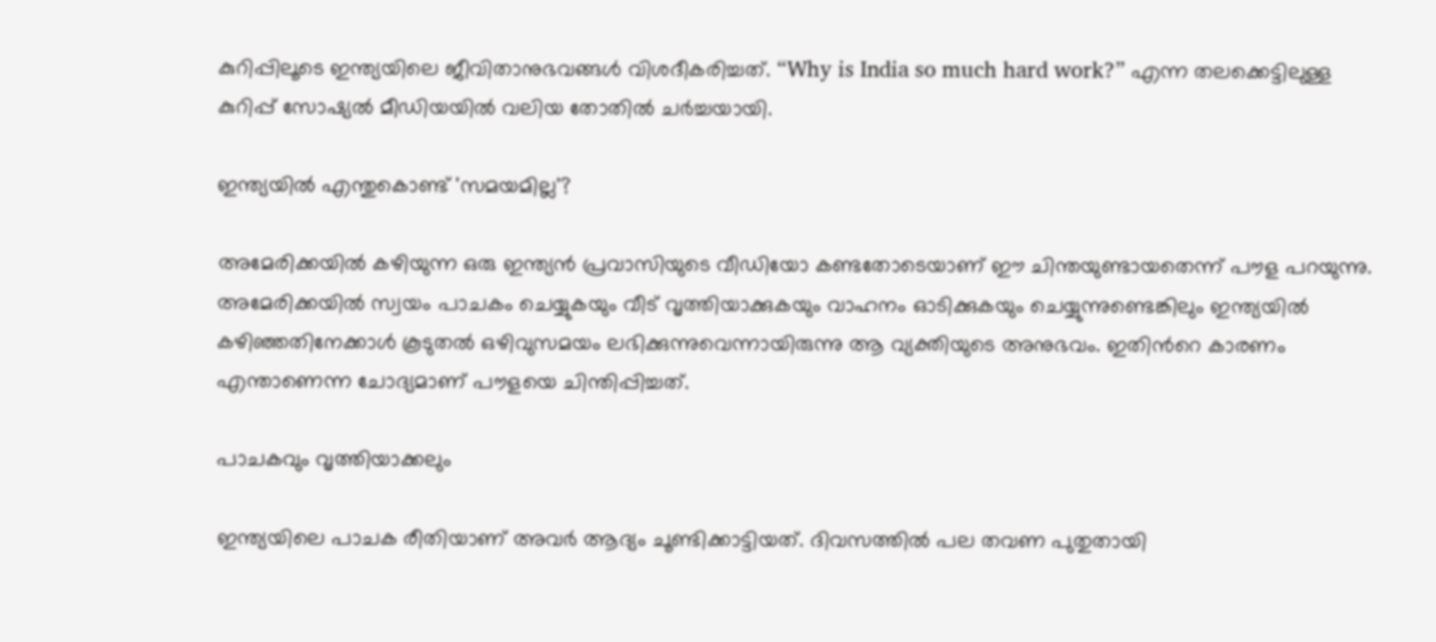കുറിപ്പിലൂടെ ഇന്ത്യയിലെ ജീവിതാനുഭവങ്ങൾ വിശദീകരിച്ചത്. “Why is India so much hard work?” എന്ന തലക്കെട്ടിലുള്ള കുറിപ്പ് സോഷ്യൽ മീഡിയയിൽ വലിയ തോതിൽ ചർച്ചയായി.

ഇന്ത്യയിൽ എന്തുകൊണ്ട് 'സമയമില്ല'?

അമേരിക്കയിൽ കഴിയുന്ന ഒരു ഇന്ത്യൻ പ്രവാസിയുടെ വീഡിയോ കണ്ടതോടെയാണ് ഈ ചിന്തയുണ്ടായതെന്ന് പൗള പറയുന്നു. അമേരിക്കയിൽ സ്വയം പാചകം ചെയ്യുകയും വീട് വൃത്തിയാക്കുകയും വാഹനം ഓടിക്കുകയും ചെയ്യുന്നുണ്ടെങ്കിലും ഇന്ത്യയിൽ കഴിഞ്ഞതിനേക്കാൾ കൂടുതൽ ഒഴിവുസമയം ലഭിക്കുന്നുവെന്നായിരുന്നു ആ വ്യക്തിയുടെ അനുഭവം. ഇതിന്‍റെ കാരണം എന്താണെന്ന ചോദ്യമാണ് പൗളയെ ചിന്തിപ്പിച്ചത്.

പാചകവും വൃത്തിയാക്കലും

ഇന്ത്യയിലെ പാചക രീതിയാണ് അവർ ആദ്യം ചൂണ്ടിക്കാട്ടിയത്. ദിവസത്തിൽ പല തവണ പുതുതായി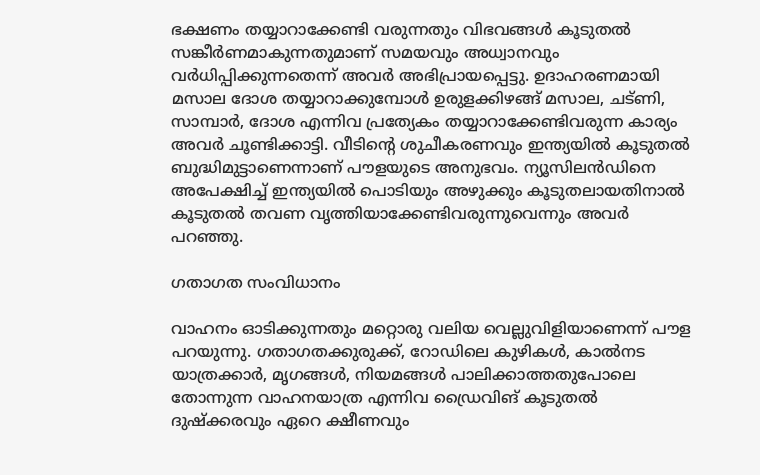ഭക്ഷണം തയ്യാറാക്കേണ്ടി വരുന്നതും വിഭവങ്ങൾ കൂടുതൽ സങ്കീർണമാകുന്നതുമാണ് സമയവും അധ്വാനവും വർധിപ്പിക്കുന്നതെന്ന് അവർ അഭിപ്രായപ്പെട്ടു. ഉദാഹരണമായി മസാല ദോശ തയ്യാറാക്കുമ്പോൾ ഉരുളക്കിഴങ്ങ് മസാല, ചട്ണി, സാമ്പാർ, ദോശ എന്നിവ പ്രത്യേകം തയ്യാറാക്കേണ്ടിവരുന്ന കാര്യം അവർ ചൂണ്ടിക്കാട്ടി. വീടിന്‍റെ ശുചീകരണവും ഇന്ത്യയിൽ കൂടുതൽ ബുദ്ധിമുട്ടാണെന്നാണ് പൗളയുടെ അനുഭവം. ന്യൂസിലൻഡിനെ അപേക്ഷിച്ച് ഇന്ത്യയിൽ പൊടിയും അഴുക്കും കൂടുതലായതിനാൽ കൂടുതൽ തവണ വൃത്തിയാക്കേണ്ടിവരുന്നുവെന്നും അവർ പറഞ്ഞു.

ഗതാഗത സംവിധാനം

വാഹനം ഓടിക്കുന്നതും മറ്റൊരു വലിയ വെല്ലുവിളിയാണെന്ന് പൗള പറയുന്നു. ഗതാഗതക്കുരുക്ക്, റോഡിലെ കുഴികൾ, കാൽനട യാത്രക്കാർ, മൃഗങ്ങൾ, നിയമങ്ങൾ പാലിക്കാത്തതുപോലെ തോന്നുന്ന വാഹനയാത്ര എന്നിവ ഡ്രൈവിങ് കൂടുതൽ ദുഷ്ക്കരവും ഏറെ ക്ഷീണവും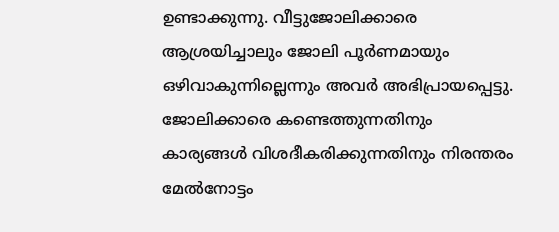ഉണ്ടാക്കുന്നു. വീട്ടുജോലിക്കാരെ ആശ്രയിച്ചാലും ജോലി പൂർണമായും ഒഴിവാകുന്നില്ലെന്നും അവർ അഭിപ്രായപ്പെട്ടു. ജോലിക്കാരെ കണ്ടെത്തുന്നതിനും കാര്യങ്ങൾ വിശദീകരിക്കുന്നതിനും നിരന്തരം മേൽനോട്ടം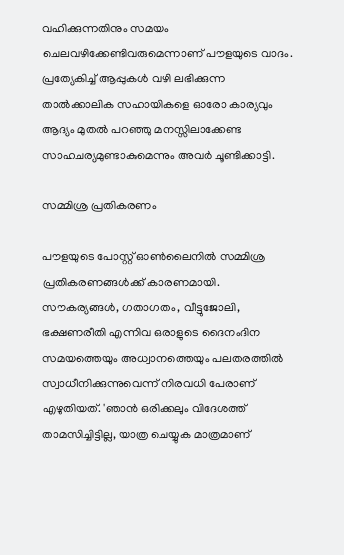വഹിക്കുന്നതിനും സമയം ചെലവഴിക്കേണ്ടിവരുമെന്നാണ് പൗളയുടെ വാദം. പ്രത്യേകിച്ച് ആപ്പുകൾ വഴി ലഭിക്കുന്ന താൽക്കാലിക സഹായികളെ ഓരോ കാര്യവും ആദ്യം മുതൽ പറഞ്ഞു മനസ്സിലാക്കേണ്ട സാഹചര്യമുണ്ടാകുമെന്നും അവർ ചൂണ്ടിക്കാട്ടി.

സമ്മിശ്ര പ്രതികരണം

പൗളയുടെ പോസ്റ്റ് ഓൺലൈനിൽ സമ്മിശ്ര പ്രതികരണങ്ങൾക്ക് കാരണമായി. സൗകര്യങ്ങൾ, ഗതാഗതം, വീട്ടുജോലി, ഭക്ഷണരീതി എന്നിവ ഒരാളുടെ ദൈനംദിന സമയത്തെയും അധ്വാനത്തെയും പലതരത്തിൽ സ്വാധീനിക്കുന്നുവെന്ന് നിരവധി പേരാണ് എഴുതിയത്. 'ഞാൻ ഒരിക്കലും വിദേശത്ത് താമസിച്ചിട്ടില്ല, യാത്ര ചെയ്യുക മാത്രമാണ്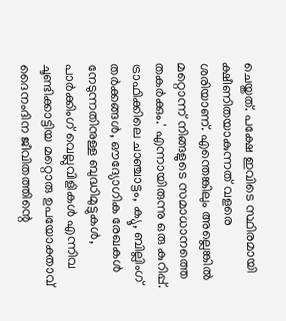ചെയ്തത്. പക്ഷേ ഇവിടെ സ്ഥിരമായി ക്ഷീണിതയാകുന്നത് വളരെ ശരിയാണ്. എന്തെങ്കിലും അല്ലെങ്കിൽ മറ്റൊന്ന് നിങ്ങളുടെ സമാധാനത്തെ തകർക്കും.' എന്നായിരുന്നു ഒരു കുറിപ്പ്. ട്രാഫിക്കിലെ ചാഞ്ചാട്ടം, ക്യൂ, ബില്ലിംഗ് തർക്കങ്ങൾ, ഔദ്യോഗിക രേഖകൾ നേടുന്നതിനുള്ള ബുദ്ധിമുട്ടുകൾ, പാർക്കിംഗ് വെല്ലുവിളികൾ എന്നിവ ചൂണ്ടിക്കാട്ടിയ മറ്റൊരു ഉപയോക്താവ് ദൈനംദിന ജീവിതത്തിന്റെ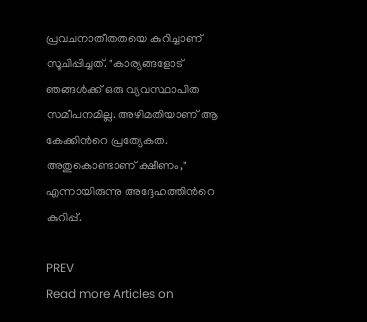പ്രവചനാതീതതയെ കുറിച്ചാണ് സൂചിപ്പിച്ചത്. "കാര്യങ്ങളോട് ഞങ്ങൾക്ക് ഒരു വ്യവസ്ഥാപിത സമീപനമില്ല. അഴിമതിയാണ് ആ കേക്കിന്‍റെ പ്രത്യേകത. അതുകൊണ്ടാണ് ക്ഷീണം," എന്നായിരുന്നു അദ്ദേഹത്തിന്‍റെ കുറിപ്പ്.

PREV
Read more Articles on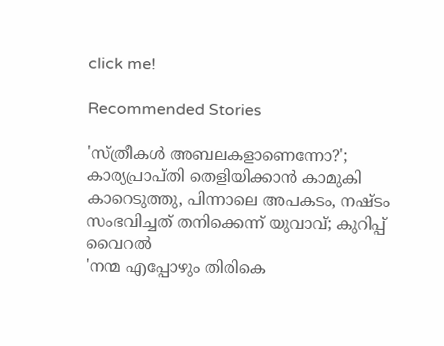click me!

Recommended Stories

'സ്ത്രീകൾ അബലകളാണെന്നോ?'; കാര്യപ്രാപ്തി തെളിയിക്കാൻ കാമുകി കാറെടുത്തു, പിന്നാലെ അപകടം, നഷ്ടം സംഭവിച്ചത് തനിക്കെന്ന് യുവാവ്; കുറിപ്പ് വൈറൽ
'നന്മ എപ്പോഴും തിരികെ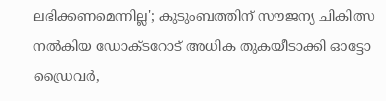ലഭിക്കണമെന്നില്ല'; കുടുംബത്തിന് സൗജന്യ ചികിത്സ നൽകിയ ഡോക്ടറോട് അധിക തുകയീടാക്കി ഓട്ടോ ഡ്രൈവർ,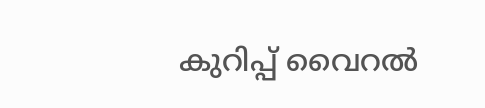കുറിപ്പ് വൈറൽ